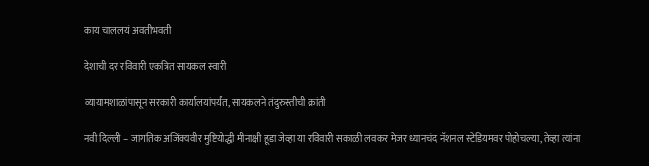काय चाललयं अवतीभवती

देशाची दर रविवारी एकत्रित सायकल स्वारी

व्यायामशाळांपासून सरकारी कार्यालयांपर्यंत, सायकलने तंदुरुस्तीची क्रांती

नवी दिल्‍ली – जागतिक अजिंक्यवीर मुष्टियोद्धी मीनाक्षी हूडा जेव्हा या रविवारी सकाळी लवकर मेजर ध्यानचंद नॅशनल स्टेडियमवर पोहोचल्या, तेव्हा त्यांना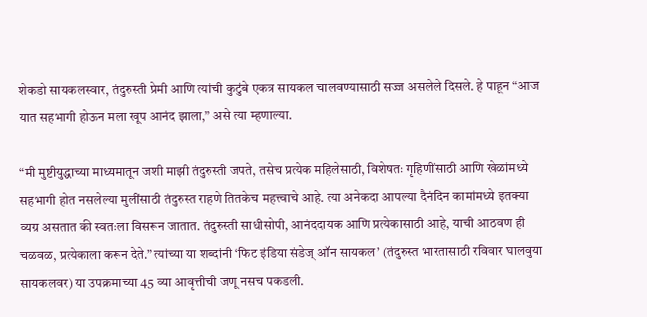शेकडो सायकलस्वार, तंदुरुस्ती प्रेमी आणि त्यांची कुटुंबे एकत्र सायकल चालवण्यासाठी सज्ज असलेले दिसले. हे पाहून “आज यात सहभागी होऊन मला खूप आनंद झाला,” असे त्या म्हणाल्या.

“मी मुष्टीयुद्धाच्या माध्यमातून जशी माझी तंदुरुस्ती जपते, तसेच प्रत्येक महिलेसाठी, विशेषतः गृहिणींसाठी आणि खेळांमध्ये सहभागी होत नसलेल्या मुलींसाठी तंदुरुस्त राहणे तितकेच महत्त्वाचे आहे. त्या अनेकदा आपल्या दैनंदिन कामांमध्ये इतक्या व्यग्र असतात की स्वतःला विसरून जातात. तंदुरुस्ती साधीसोपी, आनंददायक आणि प्रत्येकासाठी आहे, याची आठवण ही चळवळ, प्रत्येकाला करून देते.” त्यांच्या या शब्दांनी ‘फिट इंडिया संडेज् ऑन सायकल’ (तंदुरुस्त भारतासाठी रविवार घालवुया सायकलवर) या उपक्रमाच्या 45 व्या आवृत्तीची जणू नसच पकडली.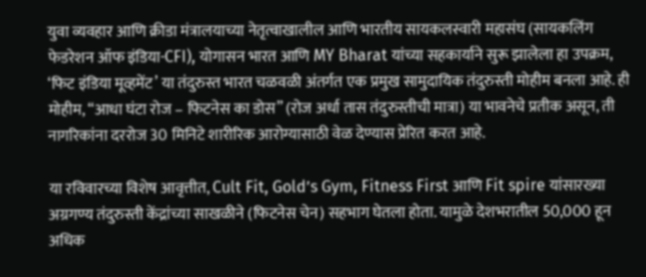युवा व्यवहार आणि क्रीडा मंत्रालयाच्या नेतृत्वाखालील आणि भारतीय सायकलस्वारी महासंघ (सायकलिंग फेडरेशन ऑफ इंडिया-CFI), योगासन भारत आणि MY Bharat यांच्या सहकार्याने सुरू झालेला हा उपक्रम, ‘फिट इंडिया मूव्हमेंट’ या तंदुरुस्त भारत चळवळी अंतर्गत एक प्रमुख सामुदायिक तंदुरुस्ती मोहीम बनला आहे. ही मोहीम, “आधा घंटा रोज – फिटनेस का डोस” (रोज अर्धा तास तंदुरुस्तीची मात्रा) या भावनेचे प्रतीक असून, ती नागरिकांना दररोज 30 मिनिटे शारीरिक आरोग्यासाठी वेळ देण्यास प्रेरित करत आहे.

या रविवारच्या विशेष आवृत्तीत, Cult Fit, Gold’s Gym, Fitness First आणि Fit spire यांसारख्या अग्रगण्य तंदुरुस्ती केंद्रांच्या साखळीने (फिटनेस चेन) सहभाग घेतला होता. यामुळे देशभरातील 50,000 हून अधिक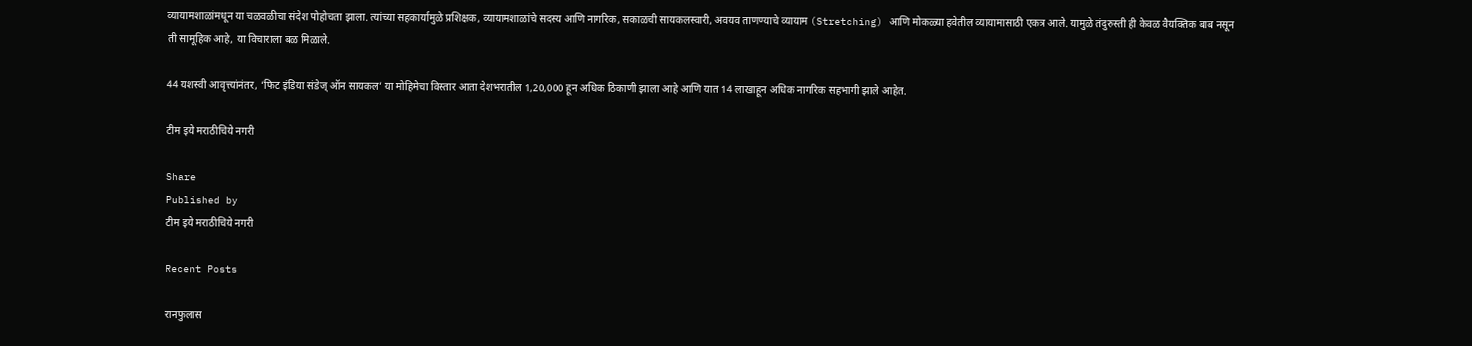व्यायामशाळांमधून या चळवळीचा संदेश पोहोचता झाला. त्यांच्या सहकार्यामुळे प्रशिक्षक, व्यायामशाळांचे सदस्य आणि नागरिक, सकाळची सायकलस्वारी, अवयव ताणण्याचे व्यायाम (Stretching) आणि मोकळ्या हवेतील व्यायामासाठी एकत्र आले. यामुळे तंदुरुस्ती ही केवळ वैयक्तिक बाब नसून ती सामूहिक आहे, या विचाराला बळ मिळाले.

44 यशस्वी आवृत्त्यांनंतर, ‘फिट इंडिया संडेज् ऑन सायकल’ या मोहिमेचा विस्तार आता देशभरातील 1,20,000 हून अधिक ठिकाणी झाला आहे आणि यात 14 लाखाहून अधिक नागरिक सहभागी झाले आहेत.

टीम इये मराठीचिये नगरी

Share
Published by
टीम इये मराठीचिये नगरी

Recent Posts

रानफुलास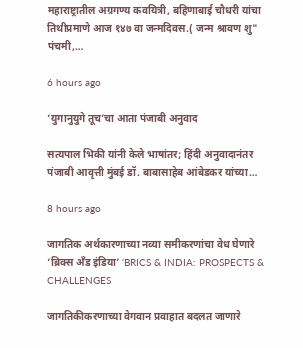महाराष्ट्रातील अग्रगण्य कवयित्री, बहिणाबाई चौधरी यांचा तिथीप्रमाणे आज १४७ वा जन्मदिवस.( जन्म श्रावण शु" पंचमी,…

6 hours ago

‘युगानुयुगे तूच’चा आता पंजाबी अनुवाद

सत्यपाल भिकी यांनी केले भाषांतर; हिंदी अनुवादानंतर पंजाबी आवृत्ती मुंबई डॉ. बाबासाहेब आंबेडकर यांच्या…

8 hours ago

जागतिक अर्थकारणाच्या नव्या समीकरणांचा वेध घेणारे ‘ब्रिक्स अँड इंडिया’ ‘BRICS & INDIA: PROSPECTS & CHALLENGES

जागतिकीकरणाच्या वेगवान प्रवाहात बदलत जाणारे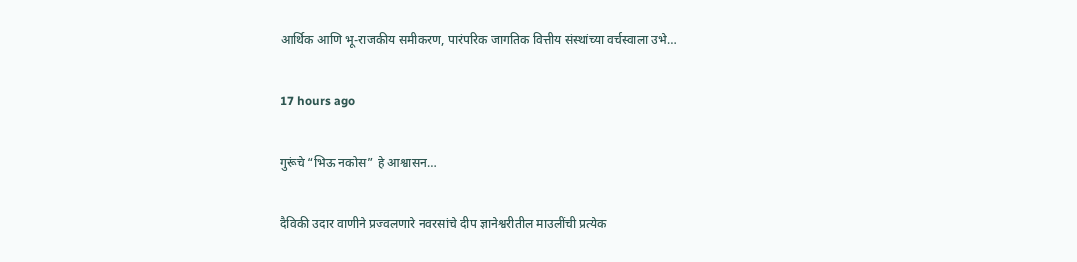आर्थिक आणि भू-राजकीय समीकरण, पारंपरिक जागतिक वित्तीय संस्थांच्या वर्चस्वाला उभे…

17 hours ago

गुरूंचे “भिऊ नकोस” हे आश्वासन…

दैविकी उदार वाणीने प्रज्वलणारे नवरसांचे दीप ज्ञानेश्वरीतील माउलींची प्रत्येक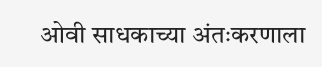ओवी साधकाच्या अंतःकरणाला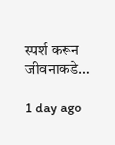स्पर्श करून जीवनाकडे…

1 day ago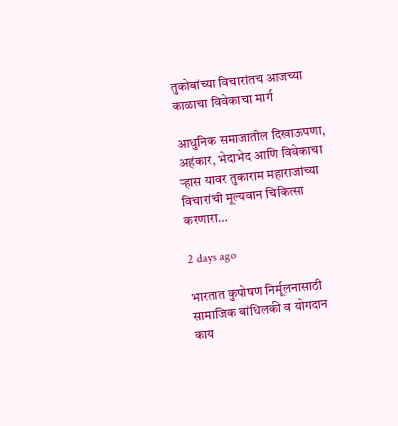तुकोबांच्या विचारांतच आजच्या काळाचा विवेकाचा मार्ग

आधुनिक समाजातील दिखाऊपणा, अहंकार, भेदाभेद आणि विवेकाचा ऱ्हास यावर तुकाराम महाराजांच्या विचारांची मूल्यवान चिकित्सा करणारा…

2 days ago

भारतात कुपोषण निर्मूलनासाठी सामाजिक बांधिलकी व योगदान काय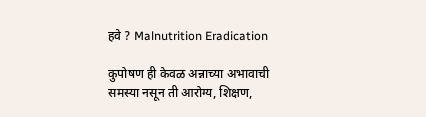हवे ? Malnutrition Eradication

कुपोषण ही केवळ अन्नाच्या अभावाची समस्या नसून ती आरोग्य, शिक्षण,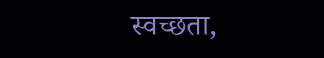स्वच्छता,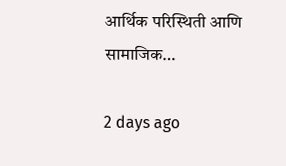आर्थिक परिस्थिती आणि सामाजिक…

2 days ago